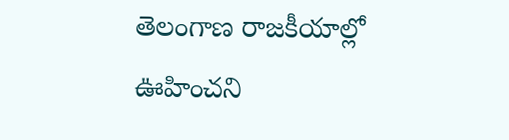తెలంగాణ రాజకీయాల్లో ఊహించని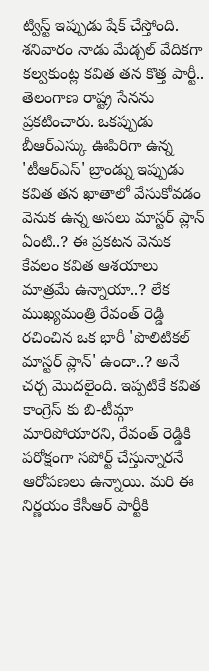ట్విస్ట్ ఇప్పుడు షేక్ చేస్తోంది. శనివారం నాడు మేడ్చల్ వేదికగా కల్వకుంట్ల కవిత తన కొత్త పార్టీ.. తెలంగాణ రాష్ట్ర సేనను ప్రకటించారు. ఒకప్పుడు బీఆర్ఎస్కు ఊపిరిగా ఉన్న 'టీఆర్ఎస్' బ్రాండ్ను ఇప్పుడు కవిత తన ఖాతాలో వేసుకోవడం వెనుక ఉన్న అసలు మాస్టర్ ప్లాన్ ఏంటి..? ఈ ప్రకటన వెనుక కేవలం కవిత ఆశయాలు మాత్రమే ఉన్నాయా..? లేక ముఖ్యమంత్రి రేవంత్ రెడ్డి రచించిన ఒక భారీ 'పొలిటికల్ మాస్టర్ ప్లాన్' ఉందా..? అనే చర్చ మొదలైంది. ఇప్పటికే కవిత కాంగ్రెస్ కు బి-టీమ్గా మారిపోయారని, రేవంత్ రెడ్డికి పరోక్షంగా సపోర్ట్ చేస్తున్నారనే ఆరోపణలు ఉన్నాయి. మరి ఈ నిర్ణయం కేసీఆర్ పార్టీకి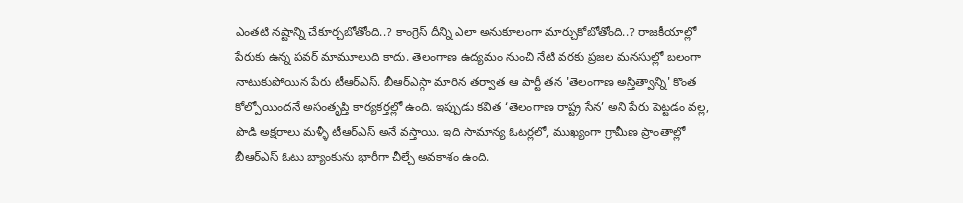ఎంతటి నష్టాన్ని చేకూర్చబోతోంది..? కాంగ్రెస్ దీన్ని ఎలా అనుకూలంగా మార్చుకోబోతోంది..? రాజకీయాల్లో పేరుకు ఉన్న పవర్ మామూలుది కాదు. తెలంగాణ ఉద్యమం నుంచి నేటి వరకు ప్రజల మనసుల్లో బలంగా నాటుకుపోయిన పేరు టీఆర్ఎస్. బీఆర్ఎస్గా మారిన తర్వాత ఆ పార్టీ తన 'తెలంగాణ అస్తిత్వాన్ని' కొంత కోల్పోయిందనే అసంతృప్తి కార్యకర్తల్లో ఉంది. ఇప్పుడు కవిత ‘తెలంగాణ రాష్ట్ర సేన’ అని పేరు పెట్టడం వల్ల, పొడి అక్షరాలు మళ్ళీ టీఆర్ఎస్ అనే వస్తాయి. ఇది సామాన్య ఓటర్లలో, ముఖ్యంగా గ్రామీణ ప్రాంతాల్లో బీఆర్ఎస్ ఓటు బ్యాంకును భారీగా చీల్చే అవకాశం ఉంది.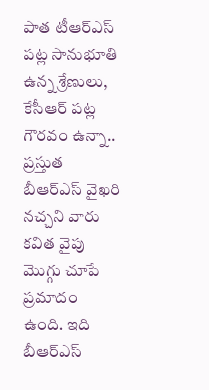పాత టీఆర్ఎస్ పట్ల సానుభూతి ఉన్న శ్రేణులు, కేసీఆర్ పట్ల గౌరవం ఉన్నా.. ప్రస్తుత బీఆర్ఎస్ వైఖరి నచ్చని వారు కవిత వైపు మొగ్గు చూపే ప్రమాదం ఉంది. ఇది బీఆర్ఎస్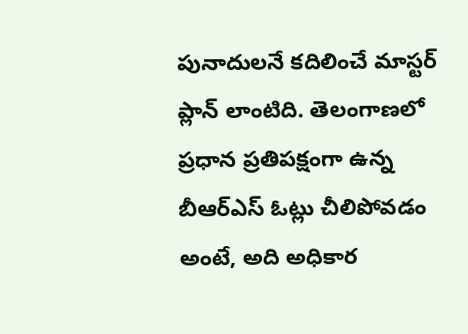పునాదులనే కదిలించే మాస్టర్ ప్లాన్ లాంటిది. తెలంగాణలో ప్రధాన ప్రతిపక్షంగా ఉన్న బీఆర్ఎస్ ఓట్లు చీలిపోవడం అంటే, అది అధికార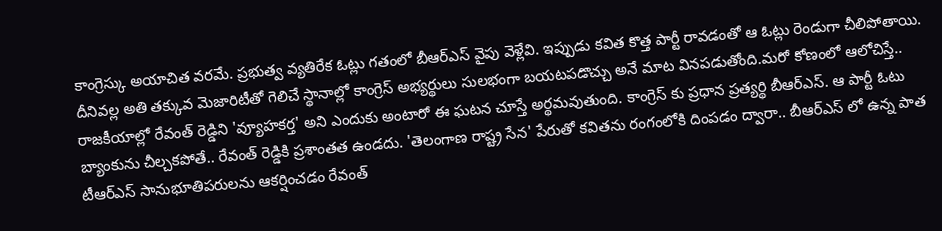కాంగ్రెస్కు అయాచిత వరమే. ప్రభుత్వ వ్యతిరేక ఓట్లు గతంలో బీఆర్ఎస్ వైపు వెళ్లేవి. ఇప్పుడు కవిత కొత్త పార్టీ రావడంతో ఆ ఓట్లు రెండుగా చీలిపోతాయి. దీనివల్ల అతి తక్కువ మెజారిటీతో గెలిచే స్థానాల్లో కాంగ్రెస్ అభ్యర్థులు సులభంగా బయటపడొచ్చు అనే మాట వినపడుతోంది.మరో కోణంలో ఆలోచిస్తే.. రాజకీయాల్లో రేవంత్ రెడ్డిని 'వ్యూహకర్త' అని ఎందుకు అంటారో ఈ ఘటన చూస్తే అర్థమవుతుంది. కాంగ్రెస్ కు ప్రధాన ప్రత్యర్థి బీఆర్ఎస్. ఆ పార్టీ ఓటు బ్యాంకును చీల్చకపోతే.. రేవంత్ రెడ్డికి ప్రశాంతత ఉండదు. 'తెలంగాణ రాష్ట్ర సేన' పేరుతో కవితను రంగంలోకి దింపడం ద్వారా.. బీఆర్ఎస్ లో ఉన్న పాత టీఆర్ఎస్ సానుభూతిపరులను ఆకర్షించడం రేవంత్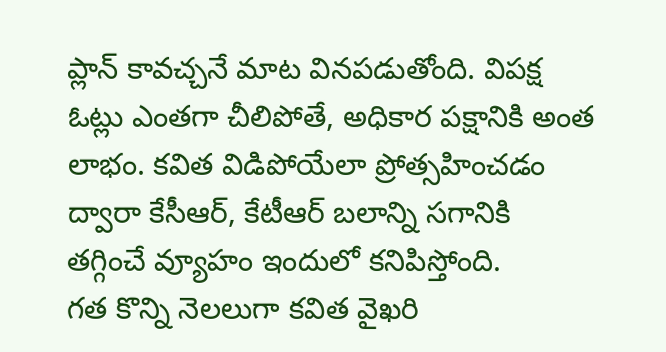ప్లాన్ కావచ్చనే మాట వినపడుతోంది. విపక్ష ఓట్లు ఎంతగా చీలిపోతే, అధికార పక్షానికి అంత లాభం. కవిత విడిపోయేలా ప్రోత్సహించడం ద్వారా కేసీఆర్, కేటీఆర్ బలాన్ని సగానికి తగ్గించే వ్యూహం ఇందులో కనిపిస్తోంది.
గత కొన్ని నెలలుగా కవిత వైఖరి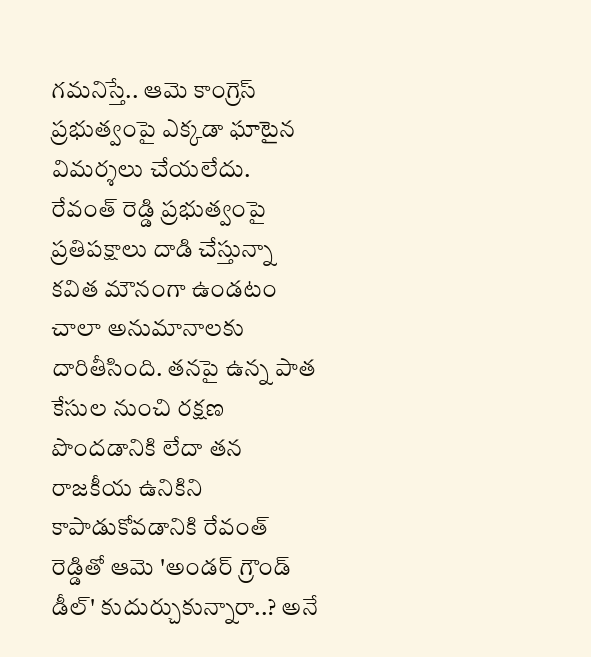గమనిస్తే.. ఆమె కాంగ్రెస్ ప్రభుత్వంపై ఎక్కడా ఘాటైన విమర్శలు చేయలేదు. రేవంత్ రెడ్డి ప్రభుత్వంపై ప్రతిపక్షాలు దాడి చేస్తున్నా కవిత మౌనంగా ఉండటం చాలా అనుమానాలకు దారితీసింది. తనపై ఉన్న పాత కేసుల నుంచి రక్షణ పొందడానికి లేదా తన రాజకీయ ఉనికిని కాపాడుకోవడానికి రేవంత్ రెడ్డితో ఆమె 'అండర్ గ్రౌండ్ డీల్' కుదుర్చుకున్నారా..? అనే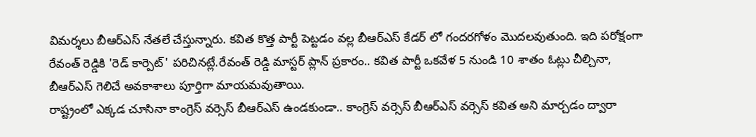విమర్శలు బీఆర్ఎస్ నేతలే చేస్తున్నారు. కవిత కొత్త పార్టీ పెట్టడం వల్ల బీఆర్ఎస్ కేడర్ లో గందరగోళం మొదలవుతుంది. ఇది పరోక్షంగా రేవంత్ రెడ్డికి 'రెడ్ కార్పెట్' పరిచినట్లే.రేవంత్ రెడ్డి మాస్టర్ ప్లాన్ ప్రకారం.. కవిత పార్టీ ఒకవేళ 5 నుండి 10 శాతం ఓట్లు చీల్చినా, బీఆర్ఎస్ గెలిచే అవకాశాలు పూర్తిగా మాయమవుతాయి.
రాష్ట్రంలో ఎక్కడ చూసినా కాంగ్రెస్ వర్సెస్ బీఆర్ఎస్ ఉండకుండా.. కాంగ్రెస్ వర్సెస్ బీఆర్ఎస్ వర్సెస్ కవిత అని మార్చడం ద్వారా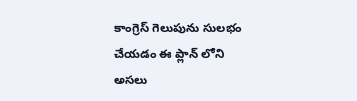కాంగ్రెస్ గెలుపును సులభం చేయడం ఈ ప్లాన్ లోని అసలు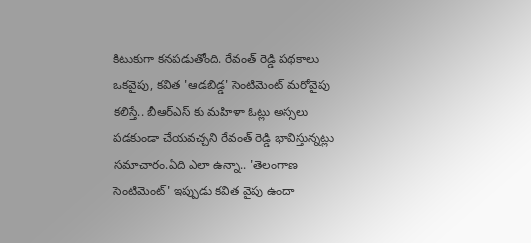కిటుకుగా కనపడుతోంది. రేవంత్ రెడ్డి పథకాలు ఒకవైపు, కవిత 'ఆడబిడ్డ' సెంటిమెంట్ మరోవైపు కలిస్తే.. బీఆర్ఎస్ కు మహిళా ఓట్లు అస్సలు పడకుండా చేయవచ్చని రేవంత్ రెడ్డి భావిస్తున్నట్లు సమాచారం.ఏది ఎలా ఉన్నా.. 'తెలంగాణ సెంటిమెంట్' ఇప్పుడు కవిత వైపు ఉందా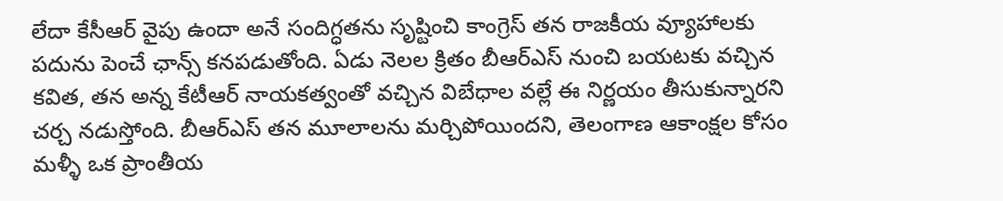లేదా కేసీఆర్ వైపు ఉందా అనే సందిగ్ధతను సృష్టించి కాంగ్రెస్ తన రాజకీయ వ్యూహాలకు పదును పెంచే ఛాన్స్ కనపడుతోంది. ఏడు నెలల క్రితం బీఆర్ఎస్ నుంచి బయటకు వచ్చిన కవిత, తన అన్న కేటీఆర్ నాయకత్వంతో వచ్చిన విబేధాల వల్లే ఈ నిర్ణయం తీసుకున్నారని చర్చ నడుస్తోంది. బీఆర్ఎస్ తన మూలాలను మర్చిపోయిందని, తెలంగాణ ఆకాంక్షల కోసం మళ్ళీ ఒక ప్రాంతీయ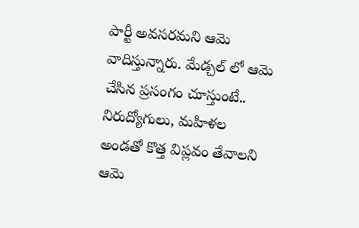పార్టీ అవసరమని ఆమె వాదిస్తున్నారు. మేడ్చల్ లో ఆమె చేసిన ప్రసంగం చూస్తుంటే.. నిరుద్యోగులు, మహిళల అండతో కొత్త విప్లవం తేవాలని ఆమె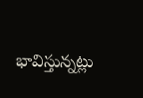భావిస్తున్నట్లు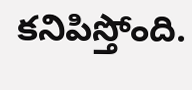కనిపిస్తోంది.